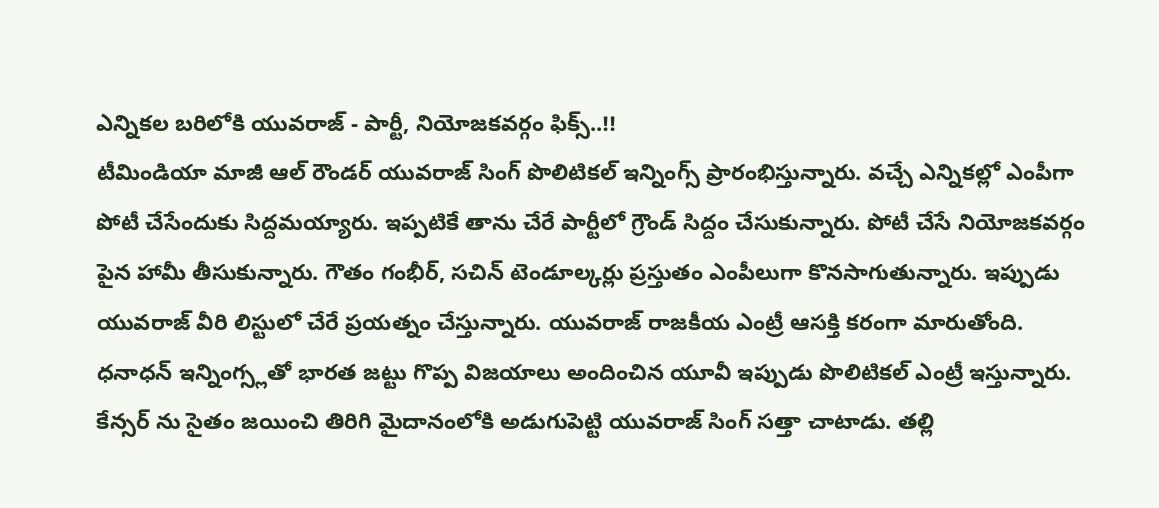ఎన్నికల బరిలోకి యువరాజ్ - పార్టీ, నియోజకవర్గం ఫిక్స్..!!
టీమిండియా మాజీ ఆల్ రౌండర్ యువరాజ్ సింగ్ పొలిటికల్ ఇన్నింగ్స్ ప్రారంభిస్తున్నారు. వచ్చే ఎన్నికల్లో ఎంపీగా పోటీ చేసేందుకు సిద్దమయ్యారు. ఇప్పటికే తాను చేరే పార్టీలో గ్రౌండ్ సిద్దం చేసుకున్నారు. పోటీ చేసే నియోజకవర్గం పైన హామీ తీసుకున్నారు. గౌతం గంభీర్, సచిన్ టెండూల్కర్లు ప్రస్తుతం ఎంపీలుగా కొనసాగుతున్నారు. ఇప్పుడు యువరాజ్ వీరి లిస్టులో చేరే ప్రయత్నం చేస్తున్నారు. యువరాజ్ రాజకీయ ఎంట్రీ ఆసక్తి కరంగా మారుతోంది.
ధనాధన్ ఇన్నింగ్స్లతో భారత జట్టు గొప్ప విజయాలు అందించిన యూవీ ఇప్పుడు పొలిటికల్ ఎంట్రీ ఇస్తున్నారు. కేన్సర్ ను సైతం జయించి తిరిగి మైదానంలోకి అడుగుపెట్టి యువరాజ్ సింగ్ సత్తా చాటాడు. తల్లి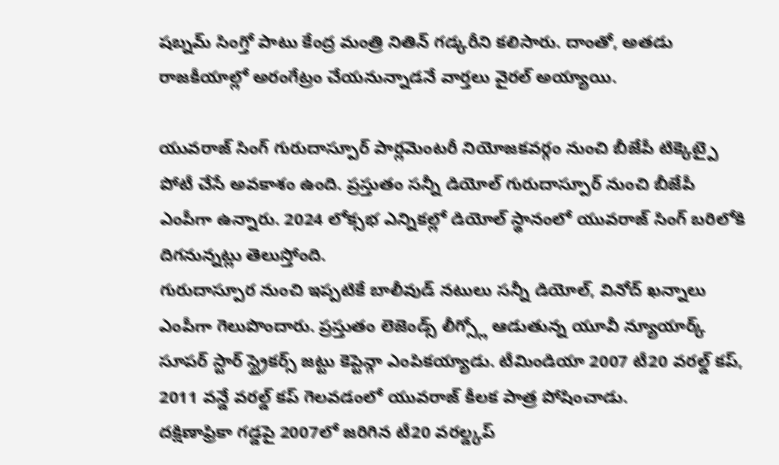షబ్నమ్ సింగ్తో పాటు కేంద్ర మంత్రి నితిన్ గడ్కరీని కలిసారు. దాంతో, అతడు రాజకీయాల్లో అరంగేట్రం చేయనున్నాడనే వార్తలు వైరల్ అయ్యాయి.

యువరాజ్ సింగ్ గురుదాస్పూర్ పార్లమెంటరీ నియోజకవర్గం నుంచి బీజేపీ టిక్కెట్పై పోటీ చేసే అవకాశం ఉంది. ప్రస్తుతం సన్నీ డియోల్ గురుదాస్పూర్ నుంచి బీజేపీ ఎంపీగా ఉన్నారు. 2024 లోక్సభ ఎన్నికల్లో డియోల్ స్థానంలో యువరాజ్ సింగ్ బరిలోకి దిగనున్నట్లు తెలుస్తోంది.
గురుదాస్పూర నుంచి ఇప్పటికే బాలీవుడ్ నటులు సన్నీ డియోల్, వినోద్ ఖన్నాలు ఎంపీగా గెలుపొందారు. ప్రస్తుతం లెజెండ్స్ లీగ్స్లో ఆడుతున్న యూవీ న్యూయార్క్ సూపర్ స్టార్ స్ట్రైకర్స్ జట్టు కెప్టెన్గా ఎంపికయ్యాడు. టీమిండియా 2007 టీ20 వరల్డ్ కప్, 2011 వన్డే వరల్డ్ కప్ గెలవడంలో యువరాజ్ కీలక పాత్ర పోషించాడు.
దక్షిణాఫ్రికా గడ్డపై 2007లో జరిగిన టీ20 వరల్డ్కప్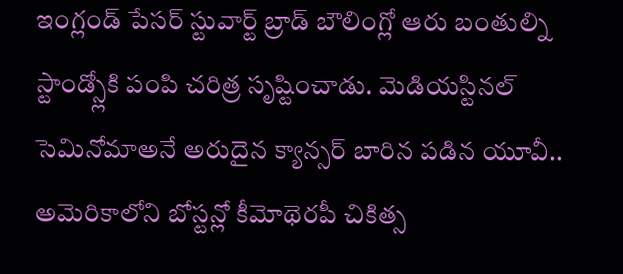ఇంగ్లండ్ పేసర్ స్టువార్ట్ బ్రాడ్ బౌలింగ్లో ఆరు బంతుల్ని స్టాండ్స్లోకి పంపి చరిత్ర సృష్టించాడు. మెడియస్టినల్ సెమినోమాఅనే అరుదైన క్యాన్సర్ బారిన పడిన యూవీ.. అమెరికాలోని బోస్టన్లో కీమోథెరపీ చికిత్స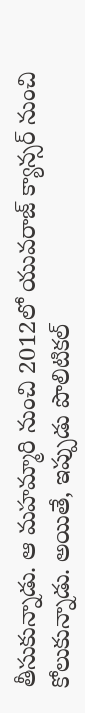తీసుకున్నాడు. ఆ మహమ్మారి నుంచి 2012లో యువరాజ్ క్యాన్సర్ నుంచి కోలుకున్నాడు. అయితే, ఇప్పుడు పొలిటికల్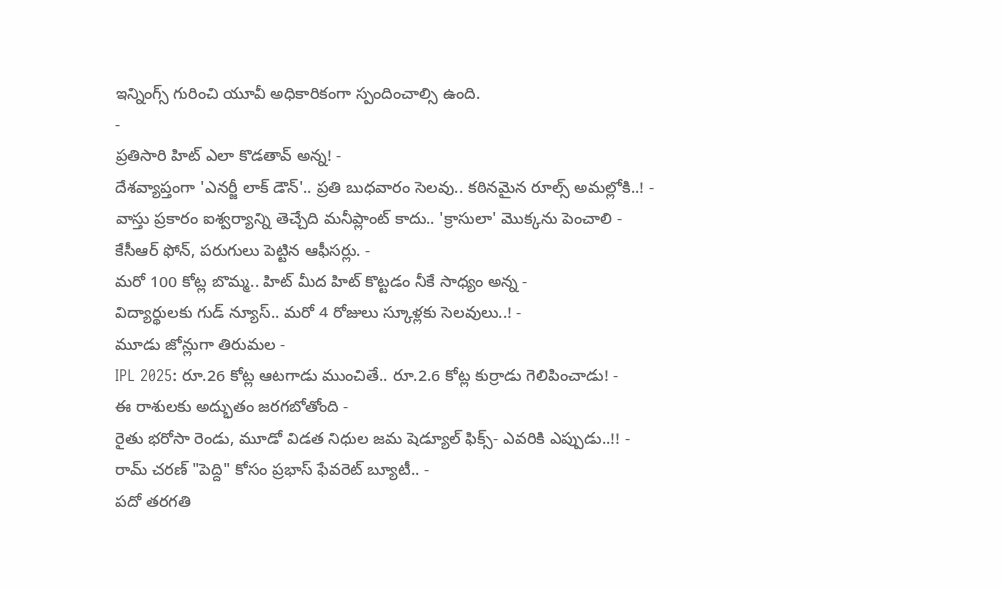ఇన్నింగ్స్ గురించి యూవీ అధికారికంగా స్పందించాల్సి ఉంది.
-
ప్రతిసారి హిట్ ఎలా కొడతావ్ అన్న! -
దేశవ్యాప్తంగా 'ఎనర్జీ లాక్ డౌన్'.. ప్రతి బుధవారం సెలవు.. కఠినమైన రూల్స్ అమల్లోకి..! -
వాస్తు ప్రకారం ఐశ్వర్యాన్ని తెచ్చేది మనీప్లాంట్ కాదు.. 'క్రాసులా' మొక్కను పెంచాలి -
కేసీఆర్ ఫోన్, పరుగులు పెట్టిన ఆఫీసర్లు. -
మరో 100 కోట్ల బొమ్మ.. హిట్ మీద హిట్ కొట్టడం నీకే సాధ్యం అన్న -
విద్యార్థులకు గుడ్ న్యూస్.. మరో 4 రోజులు స్కూళ్లకు సెలవులు..! -
మూడు జోన్లుగా తిరుమల -
IPL 2025: రూ.26 కోట్ల ఆటగాడు ముంచితే.. రూ.2.6 కోట్ల కుర్రాడు గెలిపించాడు! -
ఈ రాశులకు అద్భుతం జరగబోతోంది -
రైతు భరోసా రెండు, మూడో విడత నిధుల జమ షెడ్యూల్ ఫిక్స్- ఎవరికి ఎప్పుడు..!! -
రామ్ చరణ్ "పెద్ది" కోసం ప్రభాస్ ఫేవరెట్ బ్యూటీ.. -
పదో తరగతి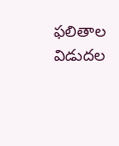ఫలితాల విడుదల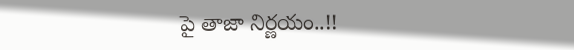పై తాజా నిర్ణయం..!!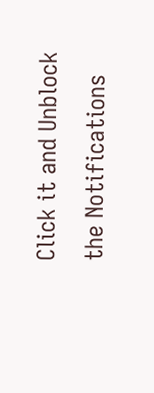Click it and Unblock the Notifications